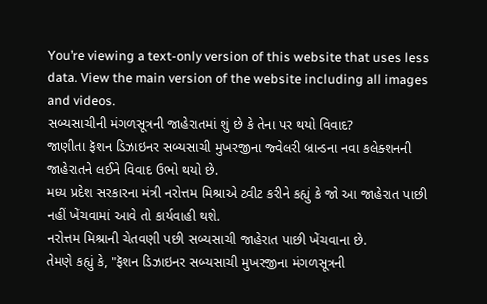You’re viewing a text-only version of this website that uses less data. View the main version of the website including all images and videos.
સબ્યસાચીની મંગળસૂત્રની જાહેરાતમાં શું છે કે તેના પર થયો વિવાદ?
જાણીતા ફૅશન ડિઝાઇનર સબ્યસાચી મુખરજીના જ્વેલરી બ્રાન્ડના નવા કલેક્શનની જાહેરાતને લઈને વિવાદ ઉભો થયો છે.
મધ્ય પ્રદેશ સરકારના મંત્રી નરોત્તમ મિશ્રાએ ટ્વીટ કરીને કહ્યું કે જો આ જાહેરાત પાછી નહીં ખેંચવામાં આવે તો કાર્યવાહી થશે.
નરોત્તમ મિશ્રાની ચેતવણી પછી સબ્યસાચી જાહેરાત પાછી ખેંચવાના છે.
તેમણે કહ્યું કે, "ફૅશન ડિઝાઇનર સબ્યસાચી મુખરજીના મંગળસૂત્રની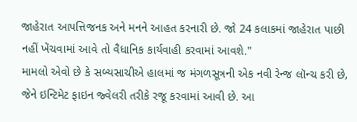જાહેરાત આપત્તિજનક અને મનને આહત કરનારી છે. જો 24 કલાકમાં જાહેરાત પાછી નહીં ખેંચવામાં આવે તો વૈધાનિક કાર્યવાહી કરવામાં આવશે."
મામલો એવો છે કે સબ્યસાચીએ હાલમાં જ મંગળસૂત્રની એક નવી રેન્જ લૉન્ચ કરી છે, જેને ઇન્ટિમેટ ફાઇન જ્વેલરી તરીકે રજૂ કરવામાં આવી છે. આ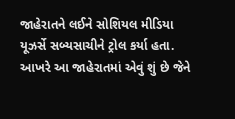જાહેરાતને લઈને સોશિયલ મીડિયા યૂઝર્સે સબ્યસાચીને ટ્રોલ કર્યા હતા.
આખરે આ જાહેરાતમાં એવું શું છે જેને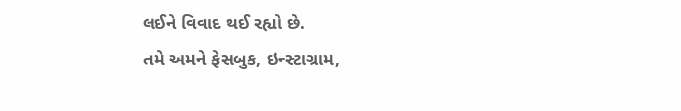લઈને વિવાદ થઈ રહ્યો છે.
તમે અમને ફેસબુક, ઇન્સ્ટાગ્રામ,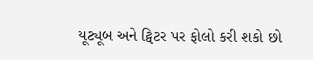યૂટ્યૂબ અને ટ્વિટર પર ફોલો કરી શકો છો